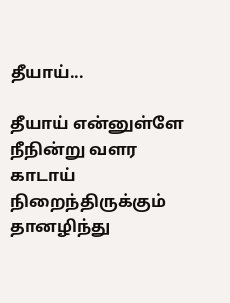தீயாய்...

தீயாய் என்னுள்ளே
நீநின்று வளர
காடாய் நிறைந்திருக்கும்
தானழிந்து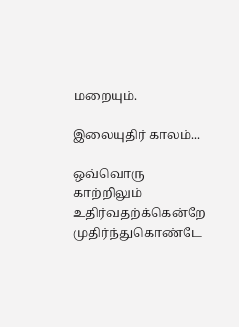மறையும்.

இலையுதிர் காலம்...

ஒவ்வொரு காற்றிலும்
உதிர்வதற்க்கென்றே
முதிர்ந்துகொண்டே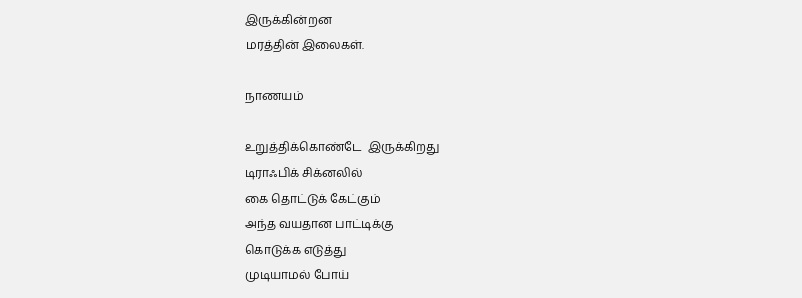இருக்கின்றன
மரத்தின் இலைகள்.

நாணயம்

உறுத்திக்கொண்டே  இருக்கிறது
டிராஃபிக் சிக்னலில்
கை தொட்டுக் கேட்கும்
அந்த வயதான பாட்டிக்கு
கொடுக்க எடுத்து
முடியாமல் போய்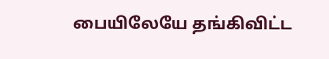பையிலேயே தங்கிவிட்ட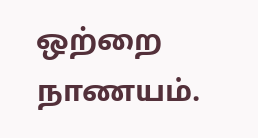ஒற்றை நாணயம்.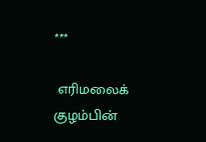***

 எரிமலைக் குழம்பின்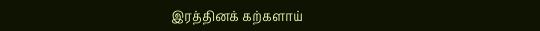இரத்தினக் கற்களாய்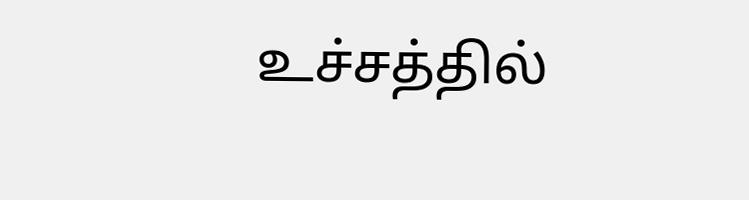உச்சத்தில்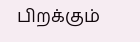பிறக்கும்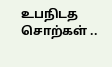உபநிடத சொற்கள் ..